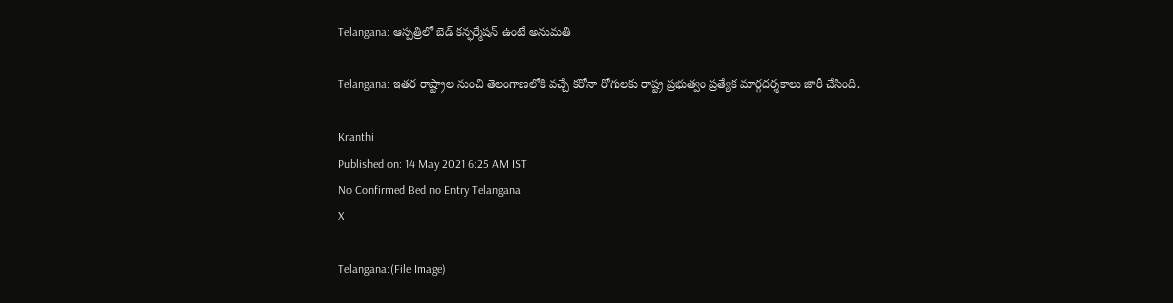Telangana: ఆస్పత్రిలో బెడ్ కన్ఫర్మేషన్ ఉంటే అనుమతి

Telangana: ఇతర రాష్ట్రాల నుంచి తెలంగాణలోకి వచ్చే కరోనా రోగులకు రాష్ట్ర ప్రభుత్వం ప్రత్యేక మార్గదర్శకాలు జారీ చేసింది.

Kranthi
Published on: 14 May 2021 6:25 AM IST
No Confirmed Bed no Entry Telangana
X

Telangana:(File Image)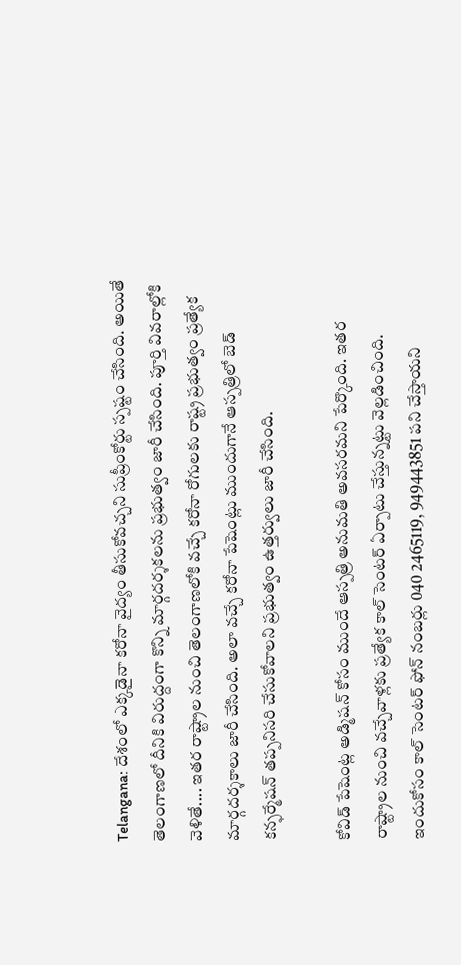Telangana: దేశంలో ఎక్కడైనా కరోనా వైద్యం తీసుకోవచ్చని సుప్రీంకోర్టు స్పష్టం చేసింది. అయితే తెలంగాణలో దీనికి విరుద్దంగా కొన్ని మార్గదర్శకలను ప్రభుత్వం జారీ చేసింది. పూర్తి వివరాల్లోకి వెళితే.... ఇతర రాష్ట్రాల నుంచి తెలంగాణలోకి వచ్చే కరోనా రోగులకు రాష్ట్ర ప్రభుత్వం ప్రత్యేక మార్గదర్శకాలు జారీ చేసింది. అలా వచ్చే కరోనా పేషెంట్లు ముందుగానే ఆస్పత్రిలో బెడ్ కన్ఫర్మేషన్ తప్పనిసరి చేసుకోవాలని ప్రభుత్వం ఉత్తర్వులు జారీ చేసింది.

కోవిడ్ పేషెంట్ల అడ్మిషన్ కోసం ముందే ఆస్పత్రి అనుమతి అవసరమని పేర్కొంది. ఇతర రాష్ట్రాల నుంచి వచ్చేవాళ్లకు ప్రత్యేక కాల్ సెంటర్ ఏర్పాటు చేస్తున్నట్టు వెల్లడించింది. ఇందుకోసం కాల్ సెంటర్ ఫోన్ నంబర్లు 040 2465119, 949443851 పని చేస్తాయని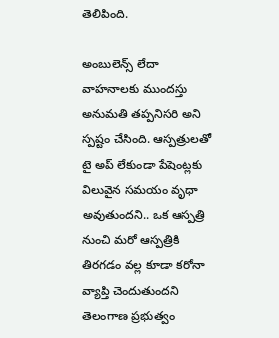తెలిపింది.

అంబులెన్స్ లేదా వాహనాలకు ముందస్తు అనుమతి తప్పనిసరి అని స్పష్టం చేసింది. ఆస్పత్రులతో టై అప్ లేకుండా పేషెంట్లకు విలువైన సమయం వృధా అవుతుందని.. ఒక ఆస్పత్రి నుంచి మరో ఆస్పత్రికి తిరగడం వల్ల కూడా కరోనా వ్యాప్తి చెందుతుందని తెలంగాణ ప్రభుత్వం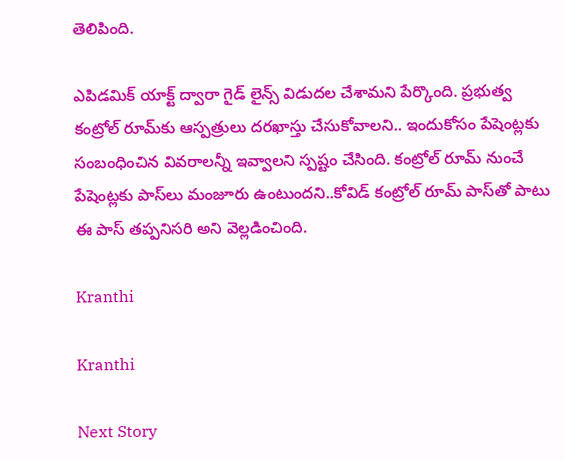తెలిపింది.

ఎపిడమిక్ యాక్ట్ ద్వారా గైడ్ లైన్స్ విడుదల చేశామని పేర్కొంది. ప్రభుత్వ కంట్రోల్ రూమ్‌కు ఆస్పత్రులు దరఖాస్తు చేసుకోవాలని.. ఇందుకోసం పేషెంట్లకు సంబంధించిన వివరాలన్నీ ఇవ్వాలని స్పష్టం చేసింది. కంట్రోల్ రూమ్ నుంచే పేషెంట్లకు పాస్‌లు మంజూరు ఉంటుందని..కోవిడ్ కంట్రోల్ రూమ్ పాస్‌తో పాటు ఈ పాస్ తప్పనిసరి అని వెల్లడించింది.

Kranthi

Kranthi

Next Story